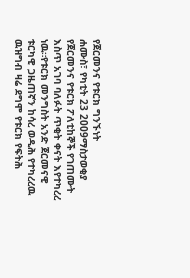የጀርመንና የቱርክ ግንኙነት
ሐሙስ፣ የካቲት 23 2009ማስታወቂያ
የጀርመንና የቱርክ ፖለቲከኞች የገጠሙት እስጥ አገባ ባለፉት ጥቂት ቀናት እየተካረረ ነዉ።የቱርክ መንግስት አንድ ጀርመናዊ ቱርካዊ ጋዜጠኛን ከሳረ ወዲሕ የተካረረዉ ዉዝግብ ዛሬ ደግሞ የቱርክ የፍትሕ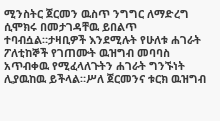ሚንስትር ጀርመን ዉስጥ ንግግር ለማድረግ ሲሞክሩ በመታገዳቸዉ ይበልጥ ተባብሷል።ታዛቢዎች እንደሚሉት የሁለቱ ሐገራት ፖለቲከኞች የገጠሙት ዉዝግብ መባባስ አጥብቀዉ የሚፈላለጉትን ሐገራት ግንኙነት ሊያዉከዉ ይችላል።ሥለ ጀርመንና ቱርክ ዉዝግብ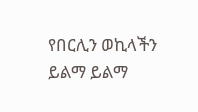የበርሊን ወኪላችን ይልማ ይልማ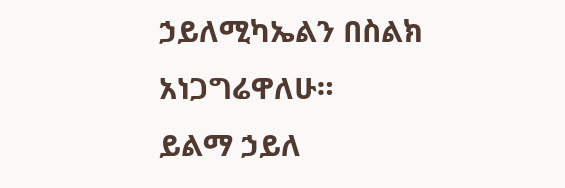ኃይለሚካኤልን በስልክ አነጋግሬዋለሁ።
ይልማ ኃይለ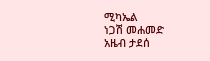ሚካኤል
ነጋሽ መሐመድ
አዜብ ታደሰ